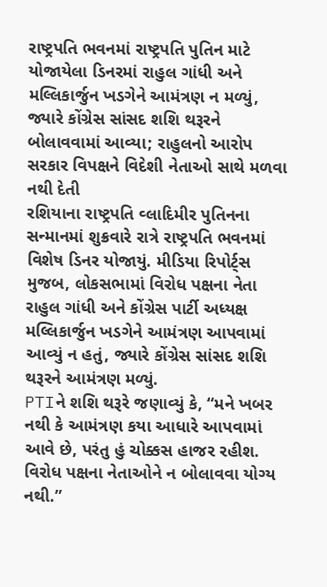રાષ્ટ્રપતિ ભવનમાં રાષ્ટ્રપતિ પુતિન માટે યોજાયેલા ડિનરમાં રાહુલ ગાંધી અને મલ્લિકાર્જુન ખડગેને આમંત્રણ ન મળ્યું, જ્યારે કોંગ્રેસ સાંસદ શશિ થરૂરને બોલાવવામાં આવ્યા; રાહુલનો આરોપ સરકાર વિપક્ષને વિદેશી નેતાઓ સાથે મળવા નથી દેતી
રશિયાના રાષ્ટ્રપતિ વ્લાદિમીર પુતિનના સન્માનમાં શુક્રવારે રાત્રે રાષ્ટ્રપતિ ભવનમાં વિશેષ ડિનર યોજાયું. મીડિયા રિપોર્ટ્સ મુજબ, લોકસભામાં વિરોધ પક્ષના નેતા રાહુલ ગાંધી અને કોંગ્રેસ પાર્ટી અધ્યક્ષ મલ્લિકાર્જુન ખડગેને આમંત્રણ આપવામાં આવ્યું ન હતું, જ્યારે કોંગ્રેસ સાંસદ શશિ થરૂરને આમંત્રણ મળ્યું.
PTIને શશિ થરૂરે જણાવ્યું કે, “મને ખબર નથી કે આમંત્રણ કયા આધારે આપવામાં આવે છે, પરંતુ હું ચોક્કસ હાજર રહીશ. વિરોધ પક્ષના નેતાઓને ન બોલાવવા યોગ્ય નથી.”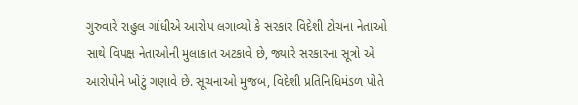ગુરુવારે રાહુલ ગાંધીએ આરોપ લગાવ્યો કે સરકાર વિદેશી ટોચના નેતાઓ સાથે વિપક્ષ નેતાઓની મુલાકાત અટકાવે છે, જ્યારે સરકારના સૂત્રો એ આરોપોને ખોટું ગણાવે છે. સૂચનાઓ મુજબ, વિદેશી પ્રતિનિધિમંડળ પોતે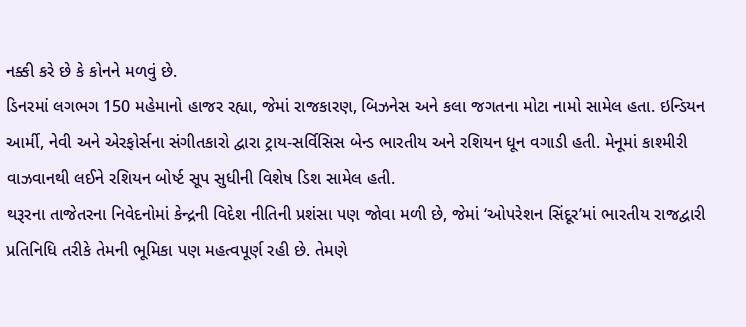નક્કી કરે છે કે કોનને મળવું છે.
ડિનરમાં લગભગ 150 મહેમાનો હાજર રહ્યા, જેમાં રાજકારણ, બિઝનેસ અને કલા જગતના મોટા નામો સામેલ હતા. ઇન્ડિયન આર્મી, નેવી અને એરફોર્સના સંગીતકારો દ્વારા ટ્રાય-સર્વિસિસ બેન્ડ ભારતીય અને રશિયન ધૂન વગાડી હતી. મેનૂમાં કાશ્મીરી વાઝવાનથી લઈને રશિયન બોર્ષ્ટ સૂપ સુધીની વિશેષ ડિશ સામેલ હતી.
થરૂરના તાજેતરના નિવેદનોમાં કેન્દ્રની વિદેશ નીતિની પ્રશંસા પણ જોવા મળી છે, જેમાં ‘ઓપરેશન સિંદૂર’માં ભારતીય રાજદ્વારી પ્રતિનિધિ તરીકે તેમની ભૂમિકા પણ મહત્વપૂર્ણ રહી છે. તેમણે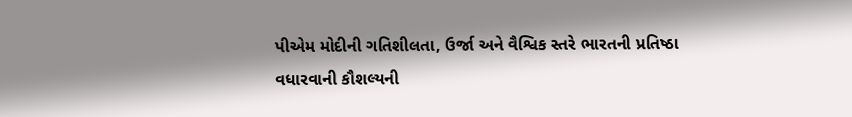પીએમ મોદીની ગતિશીલતા, ઉર્જા અને વૈશ્વિક સ્તરે ભારતની પ્રતિષ્ઠા વધારવાની કૌશલ્યની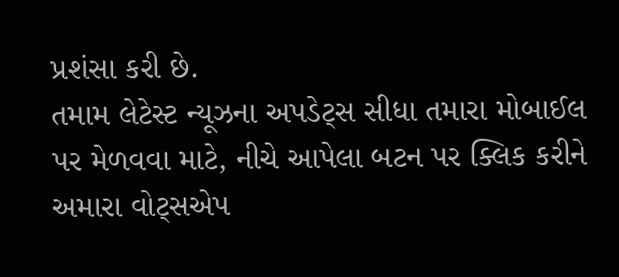પ્રશંસા કરી છે.
તમામ લેટેસ્ટ ન્યૂઝના અપડેટ્સ સીધા તમારા મોબાઈલ પર મેળવવા માટે, નીચે આપેલા બટન પર ક્લિક કરીને અમારા વોટ્સએપ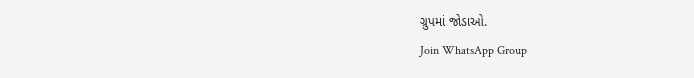ગ્રુપમાં જોડાઓ.
Join WhatsApp Group